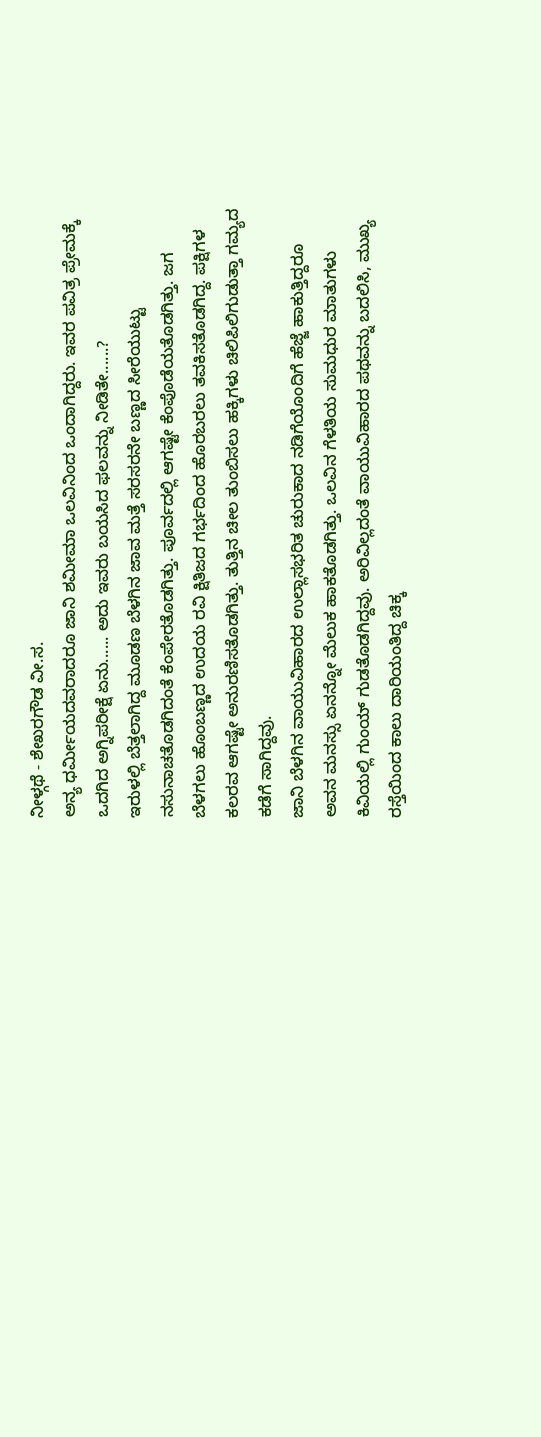ನೀಳ್ಗಥೆ - ಶೇಖರಗೌಡ ವೀ.ಸ.
ಅನ್ಯ ಧರ್ಮೀಯದವರಾದರೂ ಜಾನಿ ಶಮೀಮಾ ಒಲವಿನಿಂದ ಒಂದಾಗಿದ್ದರು. ಇವರ ಪವಿತ್ರ ಪ್ರೇಮಕ್ಕೆ ಒದಗಿದ ಅಗ್ನಿಪರೀಕ್ಷೆ ಏನು...... ಅದು ಇವರು ಬಯಸಿದ ಫಲವನ್ನು ನೀಡಿತೇ......?
ಇರುಳಲ್ಲಿ ಬೆತ್ತಲಾಗಿದ್ದ ಮೂಡಣ ಬೆಳಗಿನ ಜಾವ ಮತ್ತೆ ಸರಸರನೇ ಬಣ್ಣದ ಸೀರೆಯುಟ್ಟು ನಸುನಾಚತೊಡಗಿದಂತೆ ಕೆಂಪೇರತೊಡಗಿತ್ತು. ಪೂರ್ವದಲ್ಲಿ ಆಗಷ್ಟೇ ಕೆಂಪೊಡೆಯತೊಡಗಿತ್ತು. ಜಗ ಬೆಳಗಲು ಹೊಂಬಣ್ಣದ ಉದಯ ರವಿ ಕ್ಷಿತಿಜದ ಗರ್ಭದಿಂದ ಹೊರಬರಲು ತವಕಿಸತೊಡಗಿದ್ದ. ಪಕ್ಷಿಗಳ ಕಲರವ ಆಗಷ್ಟೇ ಅನುರಣಿಸತೊಡಗಿತ್ತು. ತುತ್ತಿನ ಚೀಲ ತುಂಬಿಸಲು ಹಕ್ಕಿಗಳು ಚಿಲಿಪಿಲಿಗುಡುತ್ತಾ ಗಮ್ಯದ ಕಡೆಗೆ ಸಾಗಿದ್ದವು.
ಜಾನಿ ಬೆಳಗಿನ ವಾಯುವಿಹಾರದ ಉಲ್ಲಾಸಭರಿತ ಚುರುಕಾದ ನಡಿಗೆಯೊಂದಿಗೆ ಹೆಜ್ಜೆ ಹಾಕುತ್ತಿದ್ದರೂ ಅವನ ಮನಸ್ಸು ಏನನ್ನೋ ಮೆಲುಕ ಹಾಕತೊಡಗಿತ್ತು. ಒಲವಿನ ಗೆಳತಿಯ ಸುಮಧುರ ಮಾತುಗಳು ಕಿವಿಯಲ್ಲಿ ಗುಂಯ್ ಗುಡತೊಡಗಿದ್ದವು. ಅರಿವಿಲ್ಲದಂತೆ ವಾಯುವಿಹಾರದ ಪಥವನ್ನು ಬದಲಿಸಿ, ಮುಖ್ಯ ರಸ್ತೆಯಿಂದ ಕಾಲು ದಾರಿಯಂತಿದ್ದ ಚಿಕ್ಕ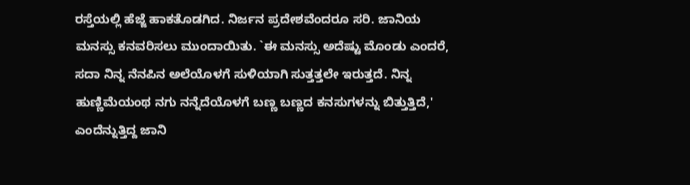ರಸ್ತೆಯಲ್ಲಿ ಹೆಜ್ಜೆ ಹಾಕತೊಡಗಿದ. ನಿರ್ಜನ ಪ್ರದೇಶವೆಂದರೂ ಸರಿ. ಜಾನಿಯ ಮನಸ್ಸು ಕನವರಿಸಲು ಮುಂದಾಯಿತು. `ಈ ಮನಸ್ಸು ಅದೆಷ್ಟು ಮೊಂಡು ಎಂದರೆ, ಸದಾ ನಿನ್ನ ನೆನಪಿನ ಅಲೆಯೊಳಗೆ ಸುಳಿಯಾಗಿ ಸುತ್ತತ್ತಲೇ ಇರುತ್ತದೆ. ನಿನ್ನ ಹುಣ್ಣಿಮೆಯಂಥ ನಗು ನನ್ನೆದೆಯೊಳಗೆ ಬಣ್ಣ ಬಣ್ಣದ ಕನಸುಗಳನ್ನು ಬಿತ್ತುತ್ತಿದೆ,' ಎಂದೆನ್ನುತ್ತಿದ್ದ ಜಾನಿ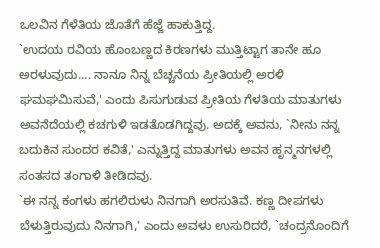ಒಲವಿನ ಗೆಳೆತಿಯ ಜೊತೆಗೆ ಹೆಜ್ಜೆ ಹಾಕುತ್ತಿದ್ದ.
`ಉದಯ ರವಿಯ ಹೊಂಬಣ್ಣದ ಕಿರಣಗಳು ಮುತ್ತಿಟ್ಟಾಗ ತಾನೇ ಹೂ ಅರಳುವುದು.... ನಾನೂ ನಿನ್ನ ಬೆಚ್ಚನೆಯ ಪ್ರೀತಿಯಲ್ಲಿ ಅರಳಿ ಘಮಘಮಿಸುವೆ,' ಎಂದು ಪಿಸುಗುಡುವ ಪ್ರೀತಿಯ ಗೆಳತಿಯ ಮಾತುಗಳು ಅವನೆದೆಯಲ್ಲಿ ಕಚಗುಳಿ ಇಡತೊಡಗಿದ್ದವು. ಅದಕ್ಕೆ ಅವನು, `ನೀನು ನನ್ನ ಬದುಕಿನ ಸುಂದರ ಕವಿತೆ,' ಎನ್ನುತ್ತಿದ್ದ ಮಾತುಗಳು ಅವನ ಹೃನ್ಮನಗಳಲ್ಲಿ ಸಂತಸದ ತಂಗಾಳಿ ತೀಡಿದವು.
`ಈ ನನ್ನ ಕಂಗಳು ಹಗಲಿರುಳು ನಿನಗಾಗಿ ಅರಸುತಿವೆ. ಕಣ್ಣ ದೀಪಗಳು ಬೆಳುತ್ತಿರುವುದು ನಿನಗಾಗಿ,' ಎಂದು ಅವಳು ಉಸುರಿದರೆ, `ಚಂದ್ರನೊಂದಿಗೆ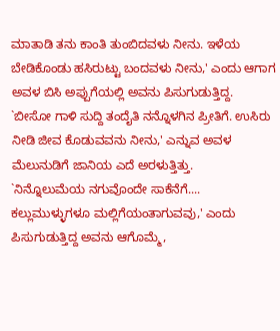ಮಾತಾಡಿ ತನು ಕಾಂತಿ ತುಂಬಿದವಳು ನೀನು. ಇಳೆಯ ಬೇಡಿಕೊಂಡು ಹಸಿರುಟ್ಟು ಬಂದವಳು ನೀನು,' ಎಂದು ಆಗಾಗ ಅವಳ ಬಿಸಿ ಅಪ್ಪುಗೆಯಲ್ಲಿ ಅವನು ಪಿಸುಗುಡುತ್ತಿದ್ದ.
`ಬೀಸೋ ಗಾಳಿ ಸುದ್ದಿ ತಂದೈತಿ ನನ್ನೊಳಗಿನ ಪ್ರೀತಿಗೆ. ಉಸಿರು ನೀಡಿ ಜೀವ ಕೊಡುವವನು ನೀನು,' ಎನ್ನುವ ಅವಳ ಮೆಲುನುಡಿಗೆ ಜಾನಿಯ ಎದೆ ಅರಳುತ್ತಿತ್ತು.
`ನಿನ್ನೊಲುಮೆಯ ನಗುವೊಂದೇ ಸಾಕೆನೆಗೆ.... ಕಲ್ಲುಮುಳ್ಳುಗಳೂ ಮಲ್ಲಿಗೆಯಂತಾಗುವವು,' ಎಂದು ಪಿಸುಗುಡುತ್ತಿದ್ದ ಅವನು ಆಗೊಮ್ಮೆ,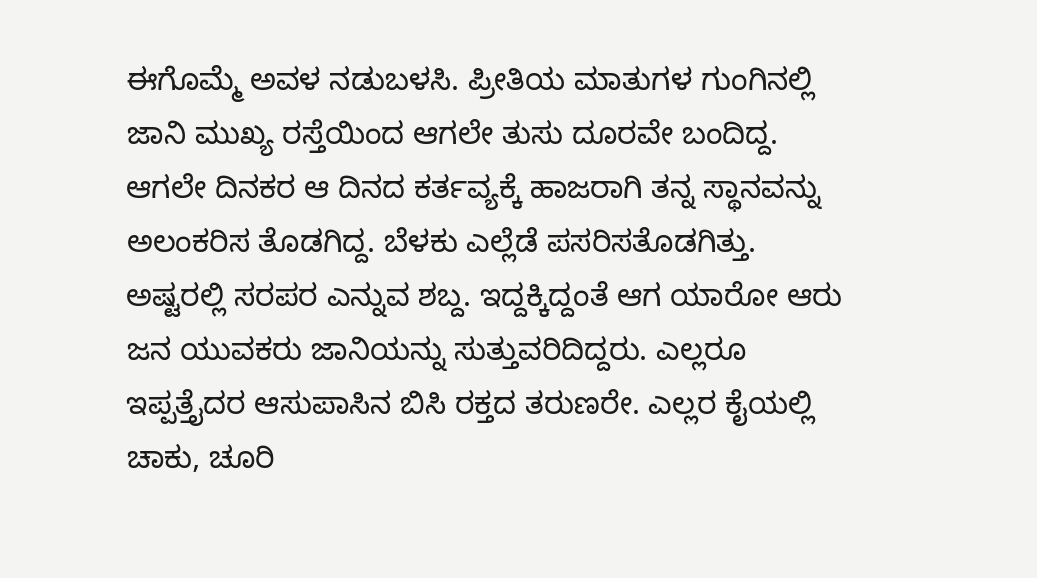ಈಗೊಮ್ಮೆ ಅವಳ ನಡುಬಳಸಿ. ಪ್ರೀತಿಯ ಮಾತುಗಳ ಗುಂಗಿನಲ್ಲಿ ಜಾನಿ ಮುಖ್ಯ ರಸ್ತೆಯಿಂದ ಆಗಲೇ ತುಸು ದೂರವೇ ಬಂದಿದ್ದ. ಆಗಲೇ ದಿನಕರ ಆ ದಿನದ ಕರ್ತವ್ಯಕ್ಕೆ ಹಾಜರಾಗಿ ತನ್ನ ಸ್ಥಾನವನ್ನು ಅಲಂಕರಿಸ ತೊಡಗಿದ್ದ. ಬೆಳಕು ಎಲ್ಲೆಡೆ ಪಸರಿಸತೊಡಗಿತ್ತು. ಅಷ್ಟರಲ್ಲಿ ಸರಪರ ಎನ್ನುವ ಶಬ್ದ. ಇದ್ದಕ್ಕಿದ್ದಂತೆ ಆಗ ಯಾರೋ ಆರು ಜನ ಯುವಕರು ಜಾನಿಯನ್ನು ಸುತ್ತುವರಿದಿದ್ದರು. ಎಲ್ಲರೂ ಇಪ್ಪತ್ತೈದರ ಆಸುಪಾಸಿನ ಬಿಸಿ ರಕ್ತದ ತರುಣರೇ. ಎಲ್ಲರ ಕೈಯಲ್ಲಿ ಚಾಕು, ಚೂರಿ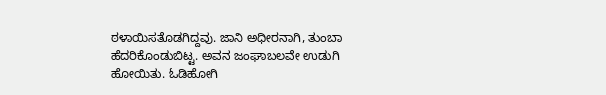ಠಳಾಯಿಸತೊಡಗಿದ್ದವು. ಜಾನಿ ಅಧೀರನಾಗಿ, ತುಂಬಾ ಹೆದರಿಕೊಂಡುಬಿಟ್ಟ. ಅವನ ಜಂಘಾಬಲವೇ ಉಡುಗಿ ಹೋಯಿತು. ಓಡಿಹೋಗಿ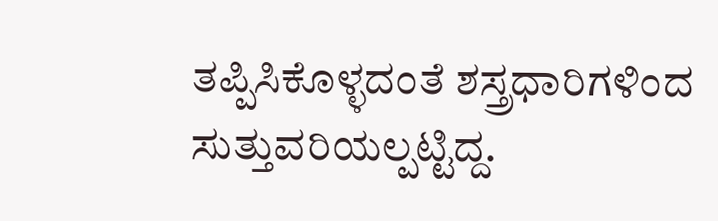ತಪ್ಪಿಸಿಕೊಳ್ಳದಂತೆ ಶಸ್ತ್ರಧಾರಿಗಳಿಂದ ಸುತ್ತುವರಿಯಲ್ಪಟ್ಟಿದ್ದ.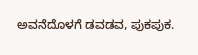ಅವನೆದೊಳಗೆ ಡವಡವ, ಪುಕಪುಕ.